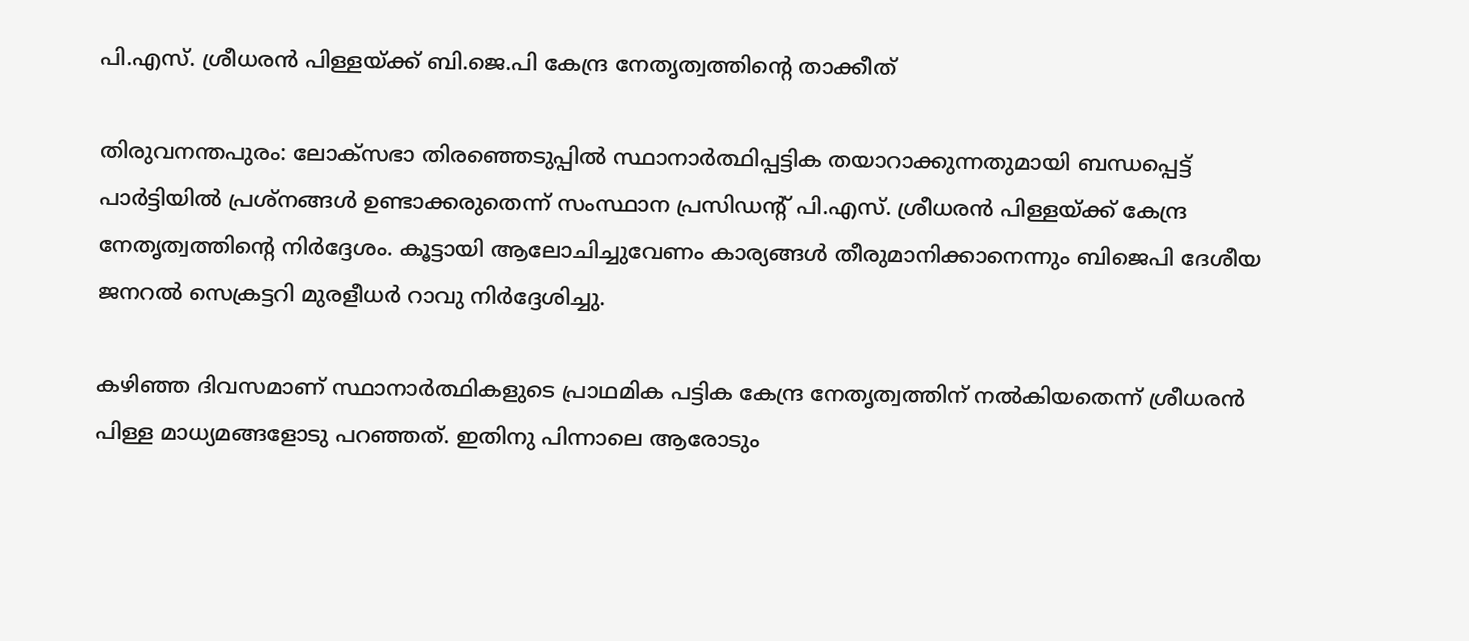പി.എസ്. ശ്രീധരന്‍ പിള്ളയ്ക്ക് ബി.ജെ.പി കേന്ദ്ര നേതൃത്വത്തിന്റെ താക്കീത്

തിരുവനന്തപുരം: ലോക്‌സഭാ തിരഞ്ഞെടുപ്പില്‍ സ്ഥാനാര്‍ത്ഥിപ്പട്ടിക തയാറാക്കുന്നതുമായി ബന്ധപ്പെട്ട് പാര്‍ട്ടിയില്‍ പ്രശ്‌നങ്ങള്‍ ഉണ്ടാക്കരുതെന്ന് സംസ്ഥാന പ്രസിഡന്റ് പി.എസ്. ശ്രീധരന്‍ പിള്ളയ്ക്ക് കേന്ദ്ര നേതൃത്വത്തിന്റെ നിര്‍ദ്ദേശം. കൂട്ടായി ആലോചിച്ചുവേണം കാര്യങ്ങള്‍ തീരുമാനിക്കാനെന്നും ബിജെപി ദേശീയ ജനറല്‍ സെക്രട്ടറി മുരളീധര്‍ റാവു നിര്‍ദ്ദേശിച്ചു.

കഴിഞ്ഞ ദിവസമാണ് സ്ഥാനാര്‍ത്ഥികളുടെ പ്രാഥമിക പട്ടിക കേന്ദ്ര നേതൃത്വത്തിന് നല്‍കിയതെന്ന് ശ്രീധരന്‍ പിള്ള മാധ്യമങ്ങളോടു പറഞ്ഞത്. ഇതിനു പിന്നാലെ ആരോടും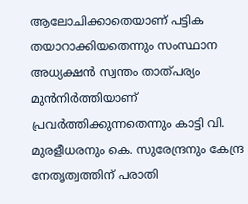ആലോചിക്കാതെയാണ് പട്ടിക തയാറാക്കിയതെന്നും സംസ്ഥാന അധ്യക്ഷന്‍ സ്വന്തം താത്പര്യം മുന്‍നിര്‍ത്തിയാണ് പ്രവര്‍ത്തിക്കുന്നതെന്നും കാട്ടി വി. മുരളീധരനും കെ. സുരേന്ദ്രനും കേന്ദ്ര നേതൃത്വത്തിന് പരാതി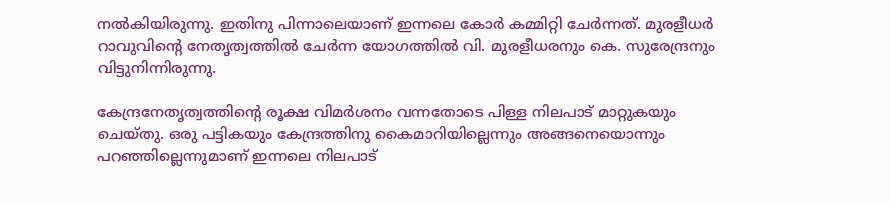നല്‍കിയിരുന്നു. ഇതിനു പിന്നാലെയാണ് ഇന്നലെ കോര്‍ കമ്മിറ്റി ചേര്‍ന്നത്. മുരളീധര്‍ റാവുവിന്റെ നേതൃത്വത്തില്‍ ചേര്‍ന്ന യോഗത്തില്‍ വി. മുരളീധരനും കെ. സുരേന്ദ്രനും വിട്ടുനിന്നിരുന്നു.

കേന്ദ്രനേതൃത്വത്തിന്റെ രൂക്ഷ വിമര്‍ശനം വന്നതോടെ പിള്ള നിലപാട് മാറ്റുകയും ചെയ്തു. ഒരു പട്ടികയും കേന്ദ്രത്തിനു കൈമാറിയില്ലെന്നും അങ്ങനെയൊന്നും പറഞ്ഞില്ലെന്നുമാണ് ഇന്നലെ നിലപാട്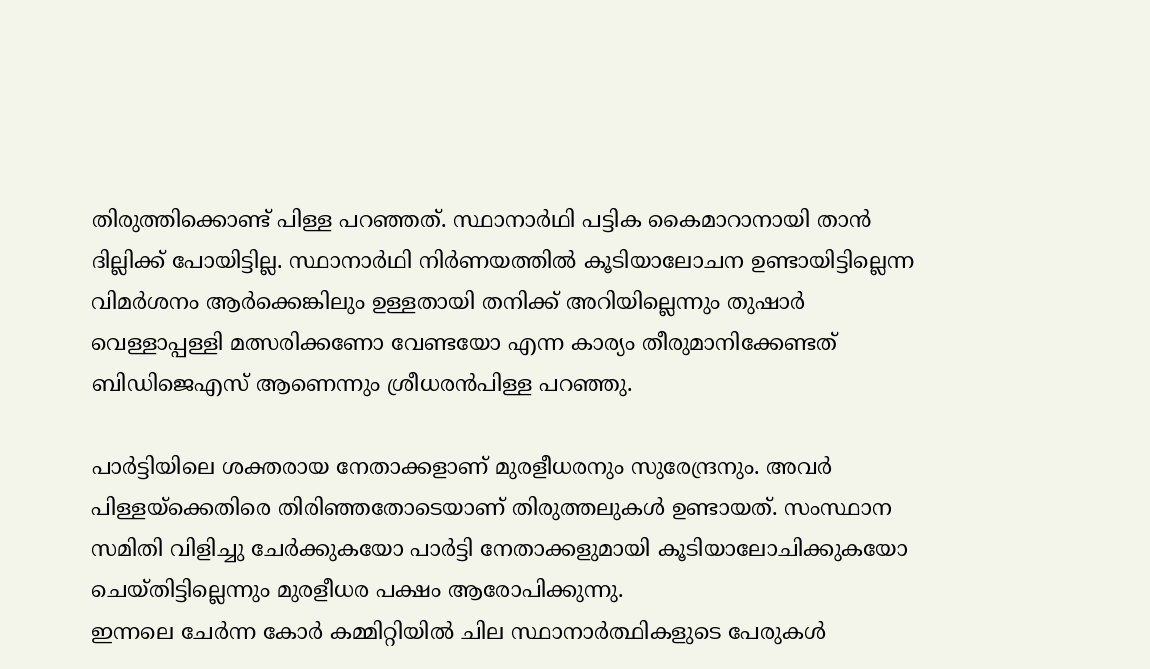തിരുത്തിക്കൊണ്ട് പിള്ള പറഞ്ഞത്. സ്ഥാനാര്‍ഥി പട്ടിക കൈമാറാനായി താന്‍ ദില്ലിക്ക് പോയിട്ടില്ല. സ്ഥാനാര്‍ഥി നിര്‍ണയത്തില്‍ കൂടിയാലോചന ഉണ്ടായിട്ടില്ലെന്ന വിമര്‍ശനം ആര്‍ക്കെങ്കിലും ഉള്ളതായി തനിക്ക് അറിയില്ലെന്നും തുഷാര്‍ വെള്ളാപ്പള്ളി മത്സരിക്കണോ വേണ്ടയോ എന്ന കാര്യം തീരുമാനിക്കേണ്ടത് ബിഡിജെഎസ് ആണെന്നും ശ്രീധരന്‍പിള്ള പറഞ്ഞു.

പാര്‍ട്ടിയിലെ ശക്തരായ നേതാക്കളാണ് മുരളീധരനും സുരേന്ദ്രനും. അവര്‍ പിള്ളയ്‌ക്കെതിരെ തിരിഞ്ഞതോടെയാണ് തിരുത്തലുകള്‍ ഉണ്ടായത്. സംസ്ഥാന സമിതി വിളിച്ചു ചേര്‍ക്കുകയോ പാര്‍ട്ടി നേതാക്കളുമായി കൂടിയാലോചിക്കുകയോ ചെയ്തിട്ടില്ലെന്നും മുരളീധര പക്ഷം ആരോപിക്കുന്നു.
ഇന്നലെ ചേര്‍ന്ന കോര്‍ കമ്മിറ്റിയില്‍ ചില സ്ഥാനാര്‍ത്ഥികളുടെ പേരുകള്‍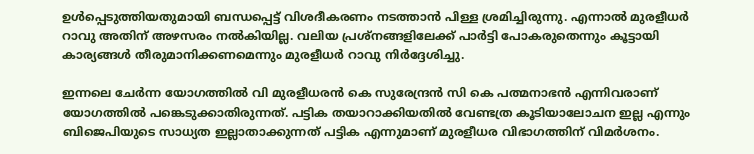ഉള്‍പ്പെടുത്തിയതുമായി ബന്ധപ്പെട്ട് വിശദീകരണം നടത്താന്‍ പിള്ള ശ്രമിച്ചിരുന്നു. എന്നാല്‍ മുരളീധര്‍ റാവു അതിന് അഴസരം നല്‍കിയില്ല. വലിയ പ്രശ്‌നങ്ങളിലേക്ക് പാര്‍ട്ടി പോകരുതെന്നും കൂട്ടായി കാര്യങ്ങള്‍ തീരുമാനിക്കണമെന്നും മുരളീധര്‍ റാവു നിര്‍ദ്ദേശിച്ചു.

ഇന്നലെ ചേര്‍ന്ന യോഗത്തില്‍ വി മുരളീധരന്‍ കെ സുരേന്ദ്രന്‍ സി കെ പത്മനാഭന്‍ എന്നിവരാണ് യോഗത്തില്‍ പങ്കെടുക്കാതിരുന്നത്. പട്ടിക തയാറാക്കിയതില്‍ വേണ്ടത്ര കൂടിയാലോചന ഇല്ല എന്നും ബിജെപിയുടെ സാധ്യത ഇല്ലാതാക്കുന്നത് പട്ടിക എന്നുമാണ് മുരളീധര വിഭാഗത്തിന് വിമര്‍ശനം.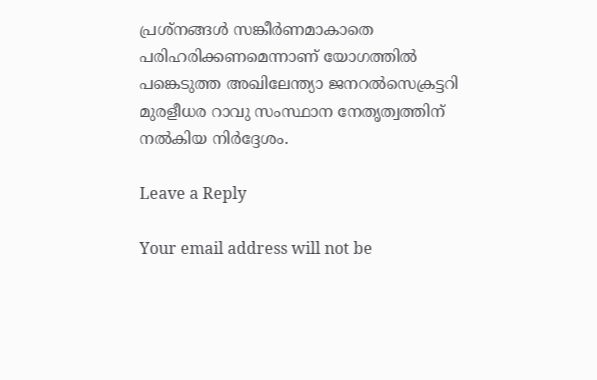പ്രശ്‌നങ്ങള്‍ സങ്കീര്‍ണമാകാതെ പരിഹരിക്കണമെന്നാണ് യോഗത്തില്‍ പങ്കെടുത്ത അഖിലേന്ത്യാ ജനറല്‍സെക്രട്ടറി മുരളീധര റാവു സംസ്ഥാന നേതൃത്വത്തിന് നല്‍കിയ നിര്‍ദ്ദേശം.

Leave a Reply

Your email address will not be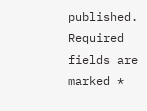published. Required fields are marked *